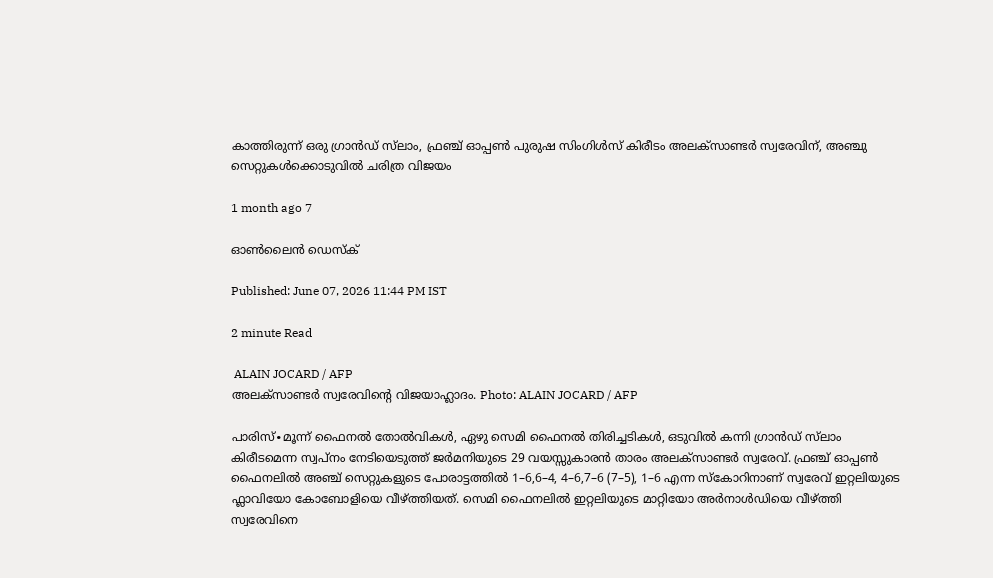കാത്തിരുന്ന് ഒരു ഗ്രാൻഡ് സ്‌ലാം, ഫ്രഞ്ച് ഓപ്പൺ പുരുഷ സിംഗിൾസ് കിരീടം അലക്സാണ്ടർ സ്വരേവിന്, അഞ്ചു സെറ്റുകൾക്കൊടുവിൽ ചരിത്ര വിജയം

1 month ago 7

ഓൺലൈൻ ഡെസ്ക്

Published: June 07, 2026 11:44 PM IST

2 minute Read

 ALAIN JOCARD / AFP
അലക്സാണ്ടർ സ്വരേവിന്റെ വിജയാഹ്ലാദം. Photo: ALAIN JOCARD / AFP

പാരിസ്∙മൂന്ന് ഫൈനൽ തോൽവികൾ, ഏഴു സെമി ഫൈനൽ തിരിച്ചടികൾ, ഒടുവിൽ കന്നി ഗ്രാൻഡ് സ്‍ലാം കിരീടമെന്ന സ്വപ്നം നേടിയെടുത്ത് ജർമനിയുടെ 29 വയസ്സുകാരൻ താരം അലക്സാണ്ടർ സ്വരേവ്. ഫ്രഞ്ച് ഓപ്പണ്‍ ഫൈനലിൽ അഞ്ച് സെറ്റുകളുടെ പോരാട്ടത്തിൽ 1–6,6–4, 4–6,7–6 (7–5), 1–6 എന്ന സ്കോറിനാണ് സ്വരേവ് ഇറ്റലിയുടെ ഫ്ലാവിയോ കോബോളിയെ വീഴ്ത്തിയത്. സെമി ഫൈനലിൽ ഇറ്റലിയുടെ മാറ്റിയോ അർനാൾഡിയെ വീഴ്ത്തി സ്വരേവിനെ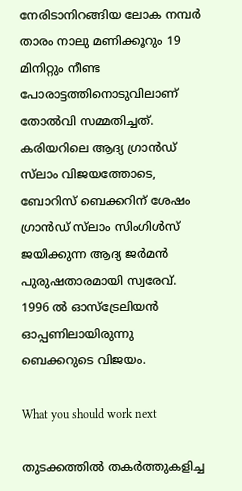നേരിടാനിറങ്ങിയ ലോക നമ്പർ താരം നാലു മണിക്കൂറും 19 മിനിറ്റും നീണ്ട പോരാട്ടത്തിനൊടുവിലാണ് തോൽവി സമ്മതിച്ചത്. കരിയറിലെ ആദ്യ ഗ്രാൻഡ് സ്‍ലാം വിജയത്തോടെ, ബോറിസ് ബെക്കറിന് ശേഷം ഗ്രാൻഡ് സ്‍ലാം സിംഗിൾസ് ജയിക്കുന്ന ആദ്യ ജർമൻ പുരുഷതാരമായി സ്വരേവ്. 1996 ൽ ഓസ്ട്രേലിയൻ ഓപ്പണിലായിരുന്നു ബെക്കറുടെ വിജയം.

What you should work next

തുടക്കത്തിൽ തകർത്തുകളിച്ച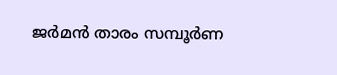ജർമൻ താരം സമ്പൂർണ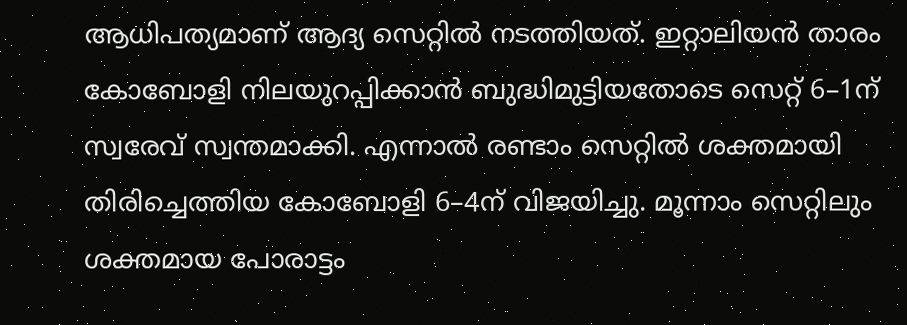ആധിപത്യമാണ് ആദ്യ സെറ്റിൽ നടത്തിയത്. ഇറ്റാലിയൻ താരം കോബോളി നിലയുറപ്പിക്കാൻ ബുദ്ധിമുട്ടിയതോടെ സെറ്റ് 6–1ന് സ്വരേവ് സ്വന്തമാക്കി. എന്നാൽ രണ്ടാം സെറ്റിൽ ശക്തമായി തിരിച്ചെത്തിയ കോബോളി 6–4ന് വിജയിച്ചു. മൂന്നാം സെറ്റിലും ശക്തമായ പോരാട്ടം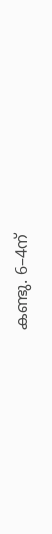കണ്ടു. 6–4ന്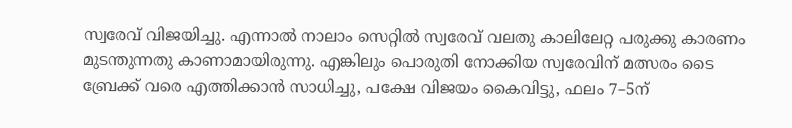സ്വരേവ് വിജയിച്ചു. എന്നാൽ നാലാം സെറ്റിൽ സ്വരേവ് വലതു കാലിലേറ്റ പരുക്കു കാരണം മുടന്തുന്നതു കാണാമായിരുന്നു. എങ്കിലും പൊരുതി നോക്കിയ സ്വരേവിന് മത്സരം ടൈ ബ്രേക്ക് വരെ എത്തിക്കാൻ സാധിച്ചു, പക്ഷേ വിജയം കൈവിട്ടു, ഫലം 7–5ന്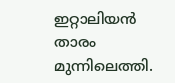ഇറ്റാലിയൻ താരം മുന്നിലെത്തി.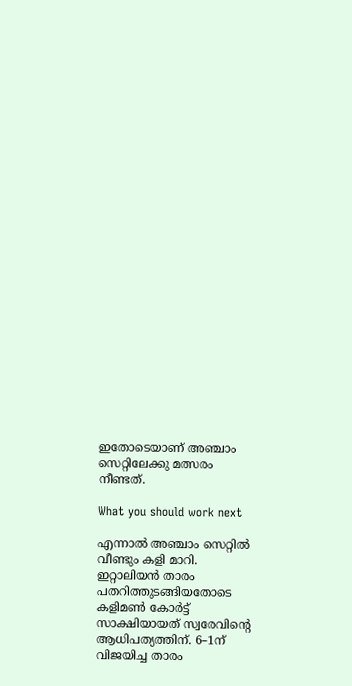ഇതോടെയാണ് അഞ്ചാം സെറ്റിലേക്കു മത്സരം നീണ്ടത്.

What you should work next

എന്നാൽ അഞ്ചാം സെറ്റിൽ വീണ്ടും കളി മാറി. ഇറ്റാലിയൻ താരം പതറിത്തുടങ്ങിയതോടെ കളിമൺ കോർട്ട് സാക്ഷിയായത് സ്വരേവിന്റെ ആധിപത്യത്തിന്. 6–1ന് വിജയിച്ച താരം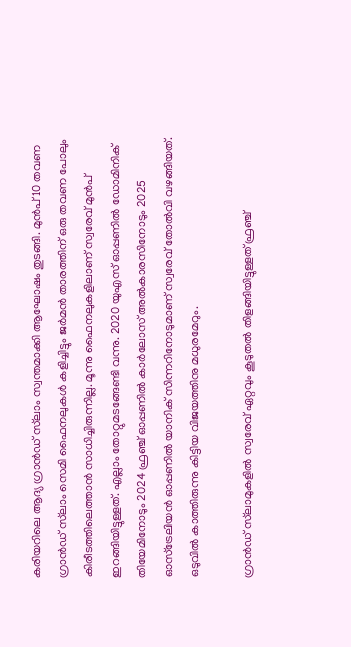കരിയറിലെ ആദ്യ ഗ്രാൻഡ് സ്‍ലാം സ്വന്തമാക്കി ആഘോഷം തുടങ്ങി. മുൻപ് 10 തവണ ഗ്രാൻഡ് സ്‍ലാം സെമി ഫൈനലുകൾ കളിച്ചിട്ടും ജർമൻ താരത്തിന് ഒരു തവണ പോലും കിരീടത്തിലെത്താൻ സാധിച്ചിരുന്നില്ല. മൂന്നു ഫൈനലുകളിലാണ് സ്വരേവ് മുൻപ് ഇറങ്ങിയിട്ടുള്ളത്. എല്ലാം തോറ്റുമടങ്ങേണ്ടി വന്നു. 2020 യുഎസ് ഓപ്പണിൽ ഡോമിനിക് തിയേമിനോടും 2024 ഫ്രഞ്ച് ഓപ്പണില്‍ കാർലോസ് അൽകാരസിനോടും 2025 ഓസ്ട്രേലിയൻ ഓപ്പണിൽ യാനിക് സിന്നറിനോടുമാണ് സ്വരേവ് തോൽവി വഴങ്ങിയത്. ഒടുവിൽ കാത്തിരുന്നു കിട്ടിയ വിജയത്തിനു മധുരമേറും.

ഗ്രാൻഡ് സ്‍ലാമുകളിൽ സ്വരേവ് ഏറ്റവും കൂടുതല്‍ തിളങ്ങിയിട്ടുള്ളത് ഫ്രഞ്ച്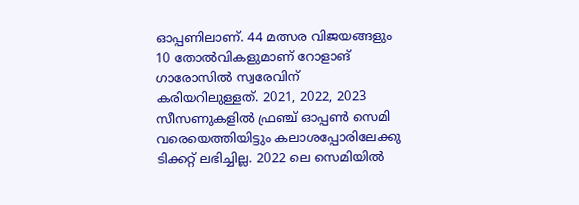ഓപ്പണിലാണ്. 44 മത്സര വിജയങ്ങളും 10 തോൽവികളുമാണ് റോളാങ് ഗാരോസിൽ സ്വരേവിന് കരിയറിലുള്ളത്. 2021, 2022, 2023 സീസണുകളിൽ ഫ്രഞ്ച് ഓപ്പണ്‍ സെമി വരെയെത്തിയിട്ടും കലാശപ്പോരിലേക്കു ടിക്കറ്റ് ലഭിച്ചില്ല. 2022 ലെ സെമിയിൽ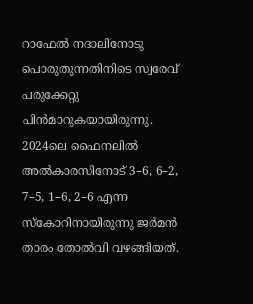റാഫേൽ നദാലിനോടു പൊരുതുന്നതിനിടെ സ്വരേവ് പരുക്കേറ്റു പിൻമാറുകയായിരുന്നു. 2024ലെ ഫൈനലിൽ അൽകാരസിനോട് 3–6, 6–2, 7–5, 1–6, 2–6 എന്ന സ്കോറിനായിരുന്നു ജര്‍മൻ താരം തോൽവി വഴങ്ങിയത്.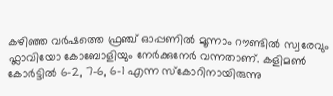കഴിഞ്ഞ വർഷത്തെ ഫ്രഞ്ച് ഓപ്പണിൽ മൂന്നാം റൗണ്ടിൽ സ്വരേവും ഫ്ലാവിയോ കോബോളിയും നേർക്കുനേർ വന്നതാണ്. കളിമൺ‍ കോർട്ടിൽ 6–2, 7–6, 6–1 എന്ന സ്കോറിനായിരുന്നു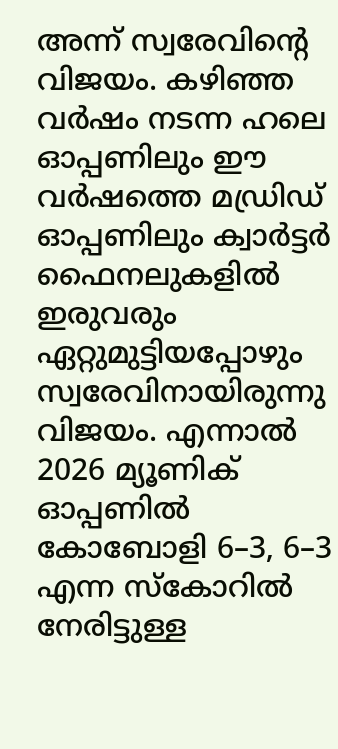അന്ന് സ്വരേവിന്റെ വിജയം. കഴിഞ്ഞ വർഷം നടന്ന ഹലെ ഓപ്പണിലും ഈ വർഷത്തെ മഡ്രിഡ് ഓപ്പണിലും ക്വാർട്ടർ ഫൈനലുകളിൽ ഇരുവരും ഏറ്റുമുട്ടിയപ്പോഴും സ്വരേവിനായിരുന്നു വിജയം. എന്നാൽ 2026 മ്യൂണിക് ഓപ്പണിൽ കോബോളി 6–3, 6–3 എന്ന സ്കോറിൽ നേരിട്ടുള്ള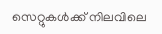സെറ്റുകൾക്ക് നിലവിലെ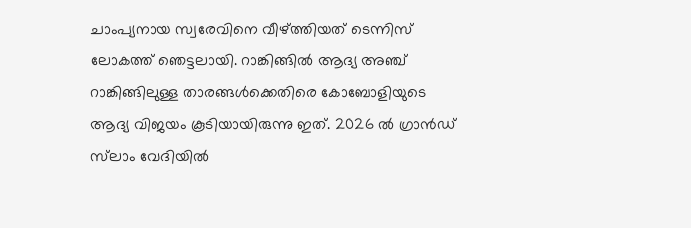ചാംപ്യനായ സ്വരേവിനെ വീഴ്ത്തിയത് ടെന്നിസ് ലോകത്ത് ഞെട്ടലായി. റാങ്കിങ്ങിൽ ആദ്യ അഞ്ച് റാങ്കിങ്ങിലുള്ള താരങ്ങള്‍ക്കെതിരെ കോബോളിയുടെ ആദ്യ വിജയം കൂടിയായിരുന്നു ഇത്. 2026 ൽ ഗ്രാൻഡ് സ്‍ലാം വേദിയിൽ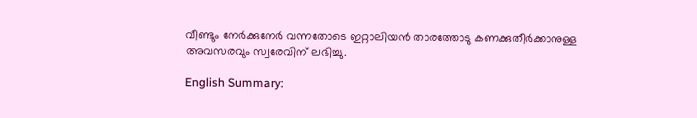വീണ്ടും നേർക്കുനേർ വന്നതോടെ ഇറ്റാലിയന്‍ താരത്തോടു കണക്കുതീർക്കാനുള്ള അവസരവും സ്വരേവിന് ലഭിച്ചു.

English Summary: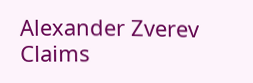Alexander Zverev Claims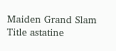Maiden Grand Slam Title astatine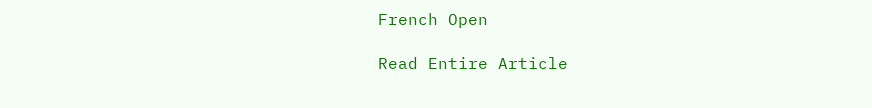French Open

Read Entire Article